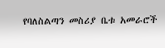የባለስልጣን መስሪያ ቤቱ አመራሮች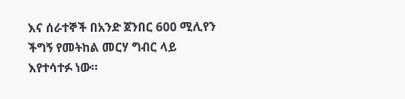እና ሰራተኞች በአንድ ጀንበር 600 ሚሊየን ችግኝ የመትከል መርሃ ግብር ላይ እየተሳተፉ ነው።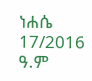ነሐሴ 17/2016 ዓ.ም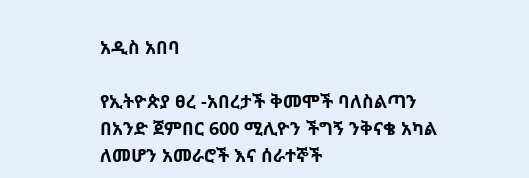አዲስ አበባ

የኢትዮጵያ ፀረ -አበረታች ቅመሞች ባለስልጣን በአንድ ጀምበር 600 ሚሊዮን ችግኝ ንቅናቄ አካል ለመሆን አመራሮች እና ሰራተኞች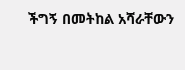ችግኝ በመትከል አሻራቸውን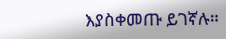እያስቀመጡ ይገኛሉ።